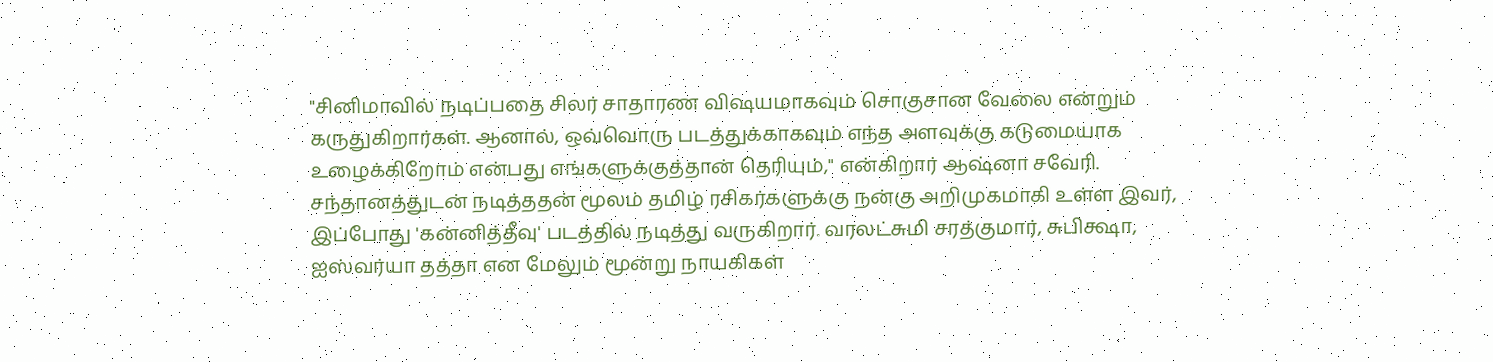"சினிமாவில் நடிப்பதை சிலர் சாதாரண விஷயமாகவும் சொகுசான வேலை என்றும் கருதுகிறார்கள். ஆனால், ஒவ்வொரு படத்துக்காகவும் எந்த அளவுக்கு கடுமையாக உழைக்கிறோம் என்பது எங்களுக்குத்தான் தெரியும்," என்கிறார் ஆஷ்னா சவேரி.
சந்தானத்துடன் நடித்ததன் மூலம் தமிழ் ரசிகர்களுக்கு நன்கு அறிமுகமாகி உள்ள இவர், இப்போது 'கன்னித்தீவு' படத்தில் நடித்து வருகிறார். வரலட்சுமி சரத்குமார், சுபிக்ஷா, ஐஸ்வர்யா தத்தா என மேலும் மூன்று நாயகிகள்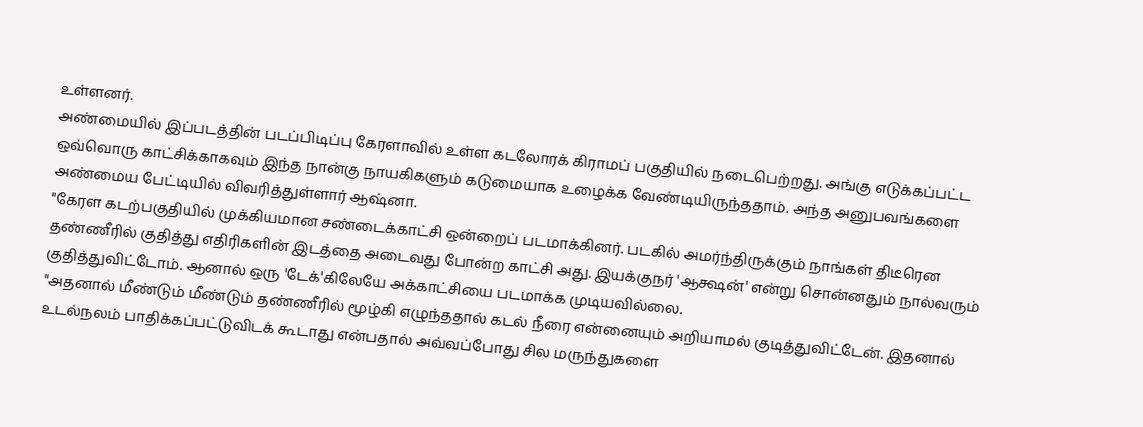உள்ளனர்.
அண்மையில் இப்படத்தின் படப்பிடிப்பு கேரளாவில் உள்ள கடலோரக் கிராமப் பகுதியில் நடைபெற்றது. அங்கு எடுக்கப்பட்ட ஒவ்வொரு காட்சிக்காகவும் இந்த நான்கு நாயகிகளும் கடுமையாக உழைக்க வேண்டியிருந்ததாம். அந்த அனுபவங்களை அண்மைய பேட்டியில் விவரித்துள்ளார் ஆஷ்னா.
"கேரள கடற்பகுதியில் முக்கியமான சண்டைக்காட்சி ஒன்றைப் படமாக்கினர். படகில் அமர்ந்திருக்கும் நாங்கள் திடீரென தண்ணீரில் குதித்து எதிரிகளின் இடத்தை அடைவது போன்ற காட்சி அது. இயக்குநர் 'ஆக்ஷன்' என்று சொன்னதும் நால்வரும் குதித்துவிட்டோம். ஆனால் ஒரு 'டேக்'கிலேயே அக்காட்சியை படமாக்க முடியவில்லை.
"அதனால் மீண்டும் மீண்டும் தண்ணீரில் மூழ்கி எழுந்ததால் கடல் நீரை என்னையும் அறியாமல் குடித்துவிட்டேன். இதனால் உடல்நலம் பாதிக்கப்பட்டுவிடக் கூடாது என்பதால் அவ்வப்போது சில மருந்துகளை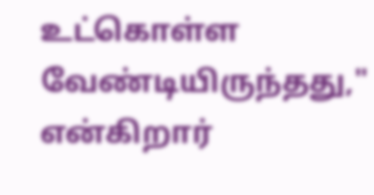உட்கொள்ள வேண்டியிருந்தது," என்கிறார்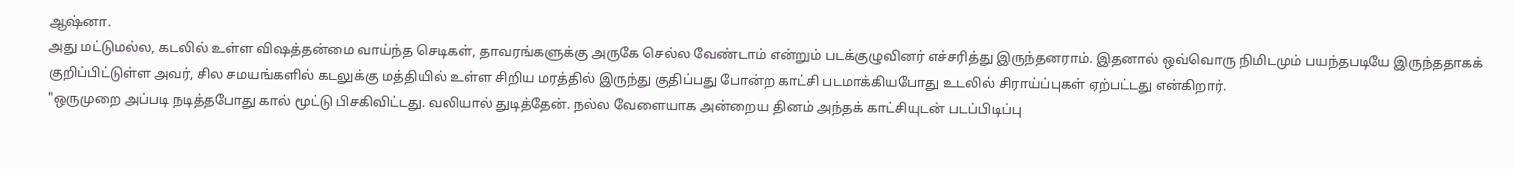ஆஷ்னா.
அது மட்டுமல்ல, கடலில் உள்ள விஷத்தன்மை வாய்ந்த செடிகள், தாவரங்களுக்கு அருகே செல்ல வேண்டாம் என்றும் படக்குழுவினர் எச்சரித்து இருந்தனராம். இதனால் ஒவ்வொரு நிமிடமும் பயந்தபடியே இருந்ததாகக் குறிப்பிட்டுள்ள அவர், சில சமயங்களில் கடலுக்கு மத்தியில் உள்ள சிறிய மரத்தில் இருந்து குதிப்பது போன்ற காட்சி படமாக்கியபோது உடலில் சிராய்ப்புகள் ஏற்பட்டது என்கிறார்.
"ஒருமுறை அப்படி நடித்தபோது கால் மூட்டு பிசகிவிட்டது. வலியால் துடித்தேன். நல்ல வேளையாக அன்றைய தினம் அந்தக் காட்சியுடன் படப்பிடிப்பு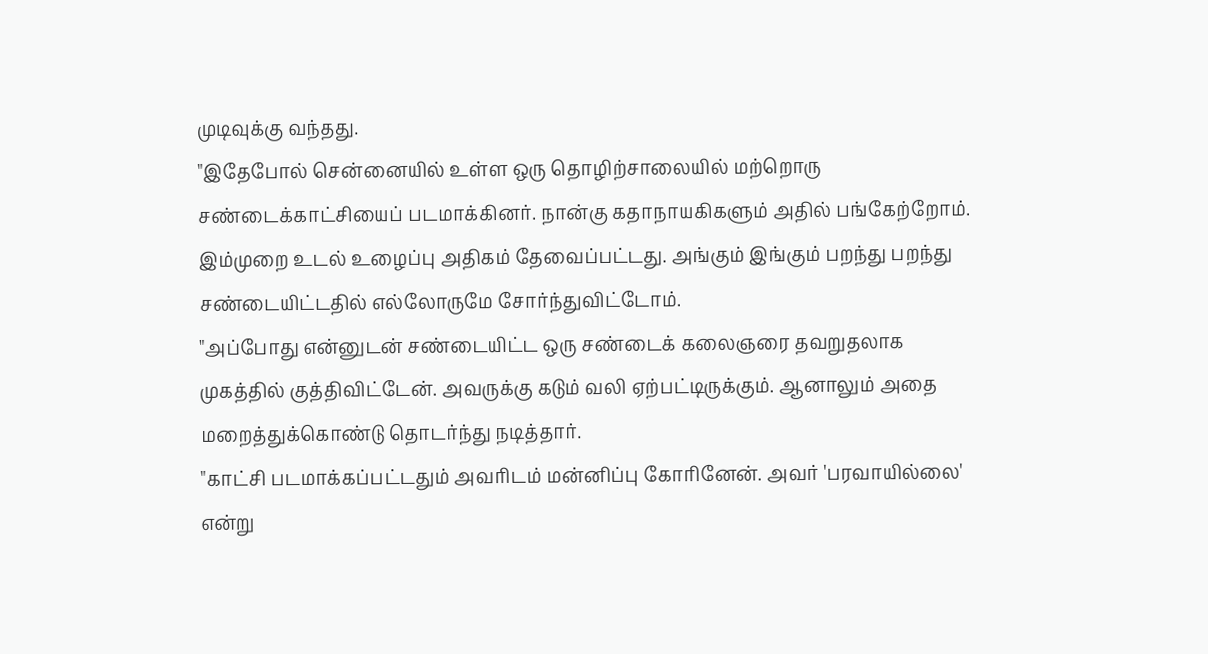முடிவுக்கு வந்தது.
"இதேபோல் சென்னையில் உள்ள ஒரு தொழிற்சாலையில் மற்றொரு சண்டைக்காட்சியைப் படமாக்கினர். நான்கு கதாநாயகிகளும் அதில் பங்கேற்றோம். இம்முறை உடல் உழைப்பு அதிகம் தேவைப்பட்டது. அங்கும் இங்கும் பறந்து பறந்து சண்டையிட்டதில் எல்லோருமே சோர்ந்துவிட்டோம்.
"அப்போது என்னுடன் சண்டையிட்ட ஒரு சண்டைக் கலைஞரை தவறுதலாக முகத்தில் குத்திவிட்டேன். அவருக்கு கடும் வலி ஏற்பட்டிருக்கும். ஆனாலும் அதை மறைத்துக்கொண்டு தொடர்ந்து நடித்தார்.
"காட்சி படமாக்கப்பட்டதும் அவரிடம் மன்னிப்பு கோரினேன். அவர் 'பரவாயில்லை' என்று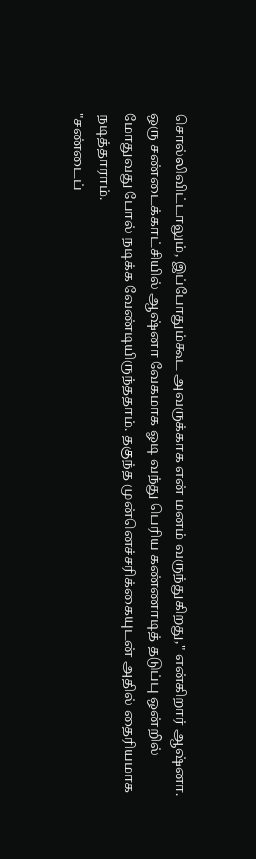சொல்லிவிட்டாலும், இப்போதும்கூட அவருக்காக என் மனம் வருந்துகிறது," என்கிறார் ஆஷ்னா.
ஒரு சண்டைக்காட்சியில் ஆஷ்னா வேகமாக ஓடி வந்து பெரிய கண்ணாடித் தடுப்பு ஒன்றில் மோதுவது போல் நடிக்க வேண்டியிருந்ததாம். தகுந்த முன்னெச்சரிக்கையுடன் அதில் தைரியமாக நடித்தாராம்.
"சண்டைப்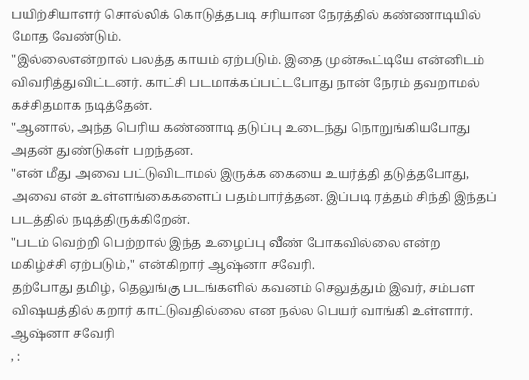பயிற்சியாளர் சொல்லிக் கொடுத்தபடி சரியான நேரத்தில் கண்ணாடியில் மோத வேண்டும்.
"இல்லைஎன்றால் பலத்த காயம் ஏற்படும். இதை முன்கூட்டியே என்னிடம் விவரித்துவிட்டனர். காட்சி படமாக்கப்பட்டபோது நான் நேரம் தவறாமல் கச்சிதமாக நடித்தேன்.
"ஆனால், அந்த பெரிய கண்ணாடி தடுப்பு உடைந்து நொறுங்கியபோது அதன் துண்டுகள் பறந்தன.
"என் மீது அவை பட்டுவிடாமல் இருக்க கையை உயர்த்தி தடுத்தபோது, அவை என் உள்ளங்கைகளைப் பதம்பார்த்தன. இப்படி ரத்தம் சிந்தி இந்தப் படத்தில் நடித்திருக்கிறேன்.
"படம் வெற்றி பெற்றால் இந்த உழைப்பு வீண் போகவில்லை என்ற மகிழ்ச்சி ஏற்படும்," என்கிறார் ஆஷ்னா சவேரி.
தற்போது தமிழ், தெலுங்கு படங்களில் கவனம் செலுத்தும் இவர், சம்பள விஷயத்தில் கறார் காட்டுவதில்லை என நல்ல பெயர் வாங்கி உள்ளார்.
ஆஷ்னா சவேரி
, :